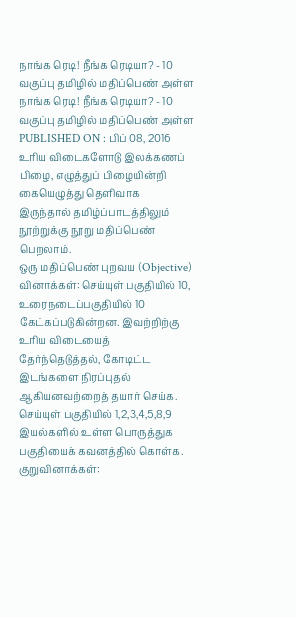நாங்க ரெடி! நீங்க ரெடியா? - 10 வகுப்பு தமிழில் மதிப்பெண் அள்ள
நாங்க ரெடி! நீங்க ரெடியா? - 10 வகுப்பு தமிழில் மதிப்பெண் அள்ள
PUBLISHED ON : பிப் 08, 2016
உரிய விடைகளோடு இலக்கணப் பிழை, எழுத்துப் பிழையின்றி கையெழுத்து தெளிவாக இருந்தால் தமிழ்ப்பாடத்திலும் நூற்றுக்கு நூறு மதிப்பெண் பெறலாம்.
ஒரு மதிப்பெண் புறவய (Objective) வினாக்கள்: செய்யுள் பகுதியில் 10, உரைநடைப்பகுதியில் 10 கேட்கப்படுகின்றன. இவற்றிற்கு உரிய விடையைத் தேர்ந்தெடுத்தல், கோடிட்ட இடங்களை நிரப்புதல் ஆகியனவற்றைத் தயார் செய்க.
செய்யுள் பகுதியில் 1,2,3,4,5,8,9 இயல்களில் உள்ள பொருத்துக பகுதியைக் கவனத்தில் கொள்க.
குறுவினாக்கள்: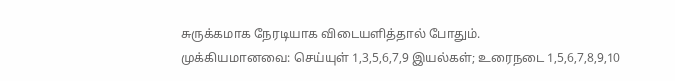சுருக்கமாக நேரடியாக விடையளித்தால் போதும்.
முக்கியமானவை: செய்யுள் 1,3,5,6,7,9 இயல்கள்; உரைநடை 1,5,6,7,8,9,10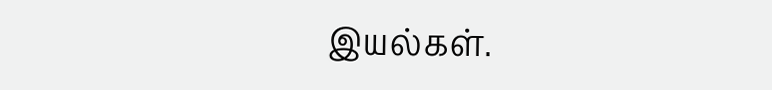இயல்கள்.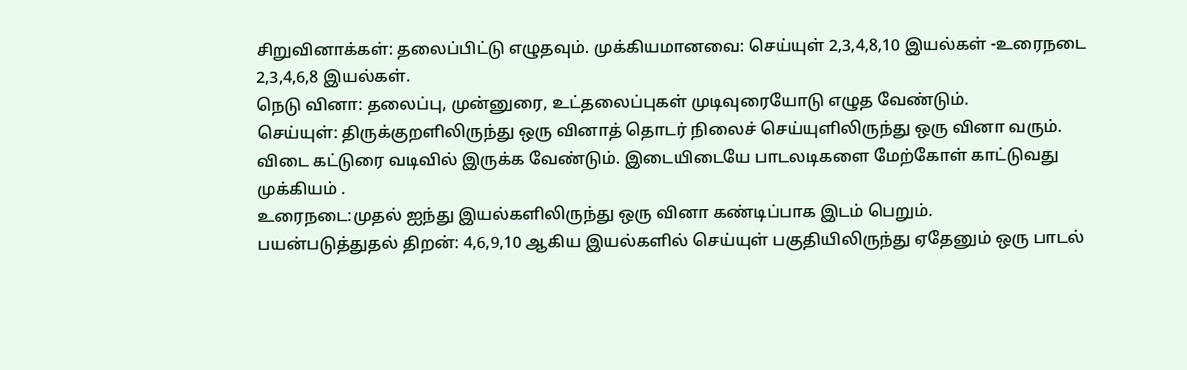சிறுவினாக்கள்: தலைப்பிட்டு எழுதவும். முக்கியமானவை: செய்யுள் 2,3,4,8,10 இயல்கள் -உரைநடை 2,3,4,6,8 இயல்கள்.
நெடு வினா: தலைப்பு, முன்னுரை, உட்தலைப்புகள் முடிவுரையோடு எழுத வேண்டும்.
செய்யுள்: திருக்குறளிலிருந்து ஒரு வினாத் தொடர் நிலைச் செய்யுளிலிருந்து ஒரு வினா வரும். விடை கட்டுரை வடிவில் இருக்க வேண்டும். இடையிடையே பாடலடிகளை மேற்கோள் காட்டுவது முக்கியம் .
உரைநடை:முதல் ஐந்து இயல்களிலிருந்து ஒரு வினா கண்டிப்பாக இடம் பெறும்.
பயன்படுத்துதல் திறன்: 4,6,9,10 ஆகிய இயல்களில் செய்யுள் பகுதியிலிருந்து ஏதேனும் ஒரு பாடல்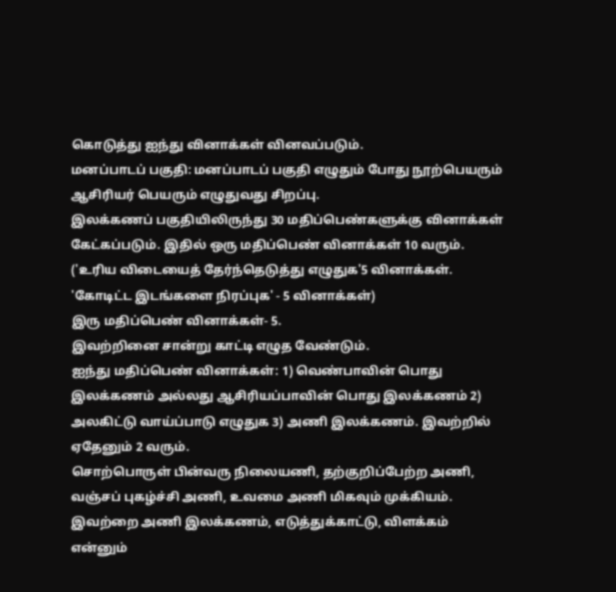கொடுத்து ஐந்து வினாக்கள் வினவப்படும்.
மனப்பாடப் பகுதி: மனப்பாடப் பகுதி எழுதும் போது நூற்பெயரும் ஆசிரியர் பெயரும் எழுதுவது சிறப்பு.
இலக்கணப் பகுதியிலிருந்து 30 மதிப்பெண்களுக்கு வினாக்கள் கேட்கப்படும். இதில் ஒரு மதிப்பெண் வினாக்கள் 10 வரும். ('உரிய விடையைத் தேர்ந்தெடுத்து எழுதுக'5 வினாக்கள். 'கோடிட்ட இடங்களை நிரப்புக' - 5 வினாக்கள்)
இரு மதிப்பெண் வினாக்கள்- 5.
இவற்றினை சான்று காட்டி எழுத வேண்டும்.
ஐந்து மதிப்பெண் வினாக்கள்: 1) வெண்பாவின் பொது இலக்கணம் அல்லது ஆசிரியப்பாவின் பொது இலக்கணம் 2) அலகிட்டு வாய்ப்பாடு எழுதுக 3) அணி இலக்கணம். இவற்றில் ஏதேனும் 2 வரும்.
சொற்பொருள் பின்வரு நிலையணி, தற்குறிப்பேற்ற அணி, வஞ்சப் புகழ்ச்சி அணி, உவமை அணி மிகவும் முக்கியம். இவற்றை அணி இலக்கணம், எடுத்துக்காட்டு, விளக்கம் என்னும்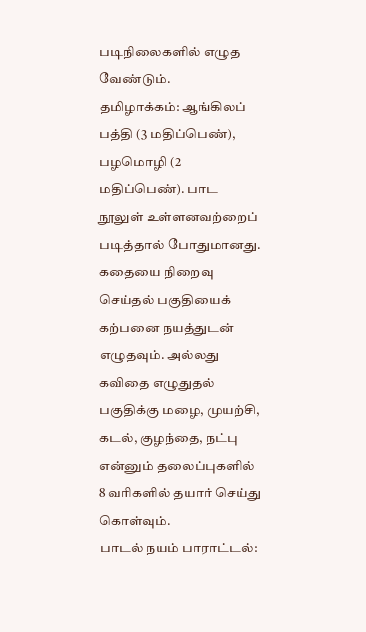படிநிலைகளில் எழுத வேண்டும்.
தமிழாக்கம்: ஆங்கிலப் பத்தி (3 மதிப்பெண்), பழமொழி (2 மதிப்பெண்). பாட நூலுள் உள்ளனவற்றைப் படித்தால் போதுமானது.
கதையை நிறைவு செய்தல் பகுதியைக் கற்பனை நயத்துடன் எழுதவும். அல்லது கவிதை எழுதுதல் பகுதிக்கு மழை, முயற்சி, கடல், குழந்தை, நட்பு என்னும் தலைப்புகளில் 8 வரிகளில் தயார் செய்து கொள்வும்.
பாடல் நயம் பாராட்டல்: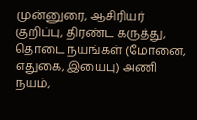முன்னுரை, ஆசிரியர் குறிப்பு, திரண்ட கருத்து, தொடை நயங்கள் (மோனை, எதுகை, இயைபு) அணி நயம்,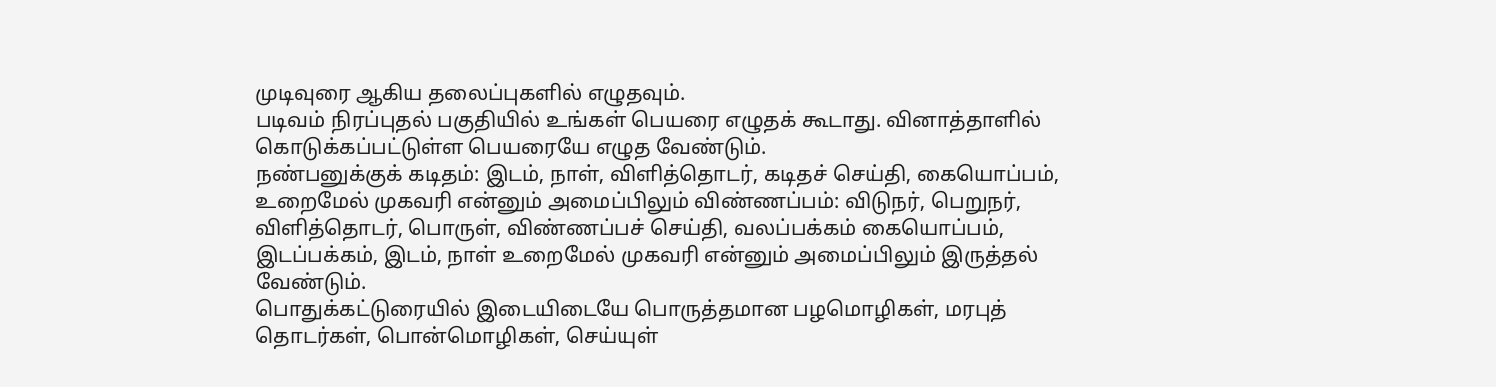முடிவுரை ஆகிய தலைப்புகளில் எழுதவும்.
படிவம் நிரப்புதல் பகுதியில் உங்கள் பெயரை எழுதக் கூடாது. வினாத்தாளில் கொடுக்கப்பட்டுள்ள பெயரையே எழுத வேண்டும்.
நண்பனுக்குக் கடிதம்: இடம், நாள், விளித்தொடர், கடிதச் செய்தி, கையொப்பம், உறைமேல் முகவரி என்னும் அமைப்பிலும் விண்ணப்பம்: விடுநர், பெறுநர், விளித்தொடர், பொருள், விண்ணப்பச் செய்தி, வலப்பக்கம் கையொப்பம், இடப்பக்கம், இடம், நாள் உறைமேல் முகவரி என்னும் அமைப்பிலும் இருத்தல் வேண்டும்.
பொதுக்கட்டுரையில் இடையிடையே பொருத்தமான பழமொழிகள், மரபுத் தொடர்கள், பொன்மொழிகள், செய்யுள்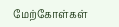மேற்கோள்கள்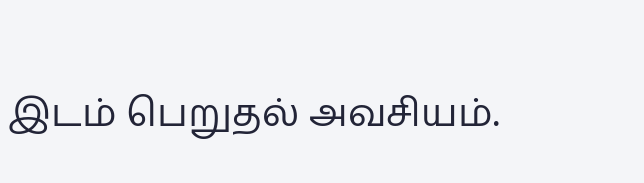இடம் பெறுதல் அவசியம்.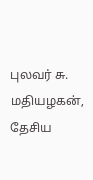புலவர் சு. மதியழகன்,
தேசிய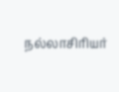நல்லாசிரியர்